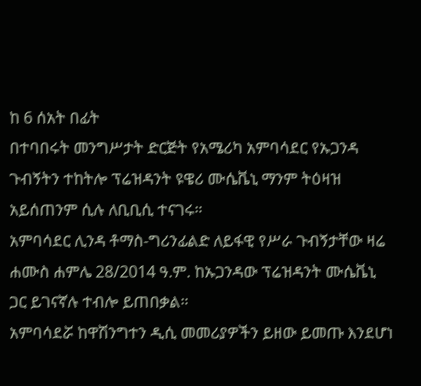ከ 6 ሰአት በፊት
በተባበሩት መንግሥታት ድርጅት የአሜሪካ አምባሳደር የኡጋንዳ ጉብኝትን ተከትሎ ፕሬዝዳንት ዩዌሪ ሙሴቬኒ ማንም ትዕዛዝ አይሰጠንም ሲሉ ለቢቢሲ ተናገሩ።
አምባሳደር ሊንዳ ቶማስ-ግሪንፊልድ ለይፋዊ የሥራ ጉብኝታቸው ዛሬ ሐሙስ ሐምሌ 28/2014 ዓ.ም. ከኡጋንዳው ፕሬዝዳንት ሙሴቬኒ ጋር ይገናኛሉ ተብሎ ይጠበቃል።
አምባሳደሯ ከዋሽንግተን ዲሲ መመሪያዎችን ይዘው ይመጡ እንደሆነ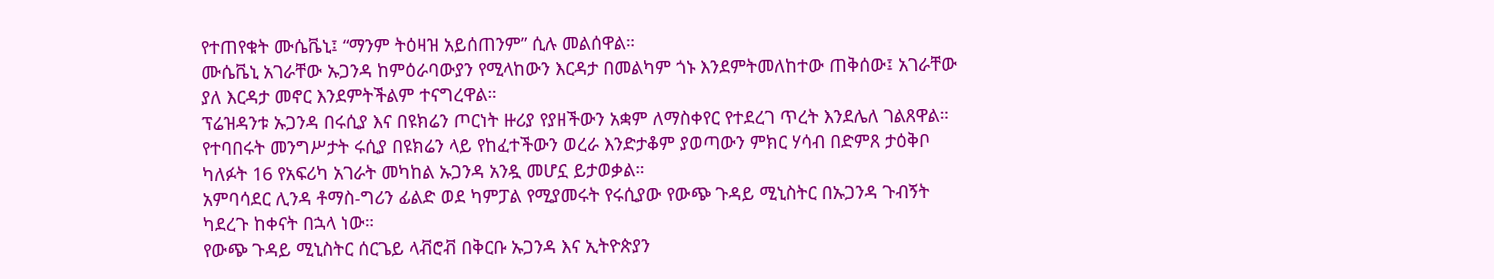የተጠየቁት ሙሴቬኒ፤ “ማንም ትዕዛዝ አይሰጠንም” ሲሉ መልሰዋል።
ሙሴቬኒ አገራቸው ኡጋንዳ ከምዕራባውያን የሚላከውን እርዳታ በመልካም ጎኑ እንደምትመለከተው ጠቅሰው፤ አገራቸው ያለ እርዳታ መኖር እንደምትችልም ተናግረዋል።
ፕሬዝዳንቱ ኡጋንዳ በሩሲያ እና በዩክሬን ጦርነት ዙሪያ የያዘችውን አቋም ለማስቀየር የተደረገ ጥረት እንደሌለ ገልጸዋል።
የተባበሩት መንግሥታት ሩሲያ በዩክሬን ላይ የከፈተችውን ወረራ እንድታቆም ያወጣውን ምክር ሃሳብ በድምጸ ታዕቅቦ ካለፉት 16 የአፍሪካ አገራት መካከል ኡጋንዳ አንዷ መሆኗ ይታወቃል።
አምባሳደር ሊንዳ ቶማስ-ግሪን ፊልድ ወደ ካምፓል የሚያመሩት የሩሲያው የውጭ ጉዳይ ሚኒስትር በኡጋንዳ ጉብኝት ካደረጉ ከቀናት በኋላ ነው።
የውጭ ጉዳይ ሚኒስትር ሰርጌይ ላቭሮቭ በቅርቡ ኡጋንዳ እና ኢትዮጵያን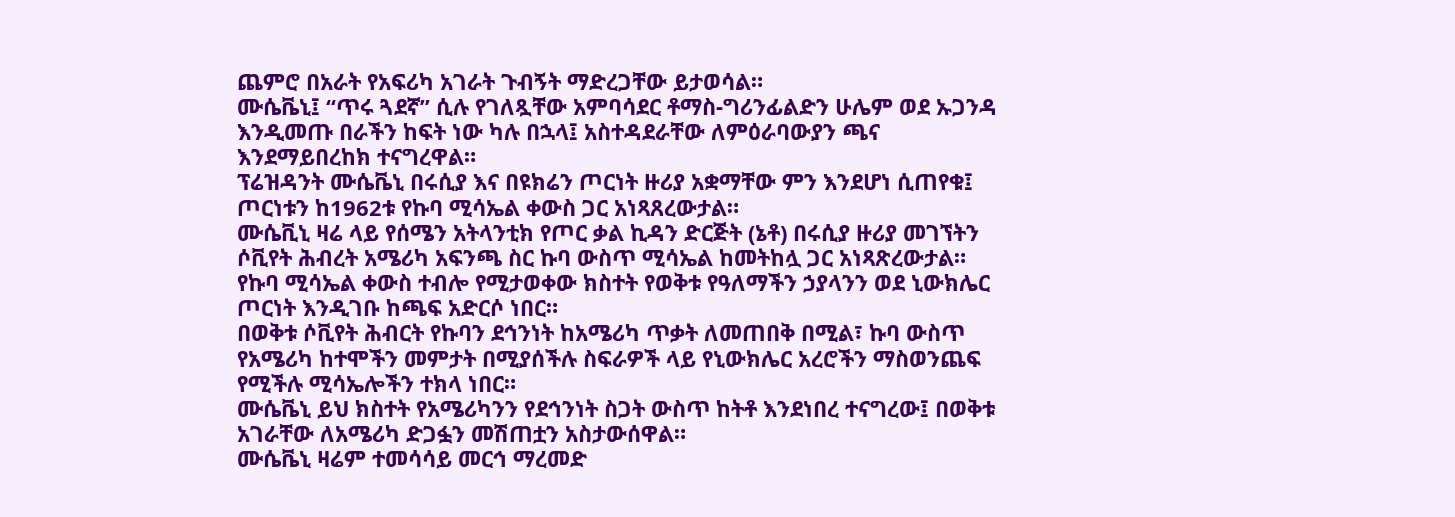ጨምሮ በአራት የአፍሪካ አገራት ጉብኝት ማድረጋቸው ይታወሳል።
ሙሴቬኒ፤ “ጥሩ ጓደኛ” ሲሉ የገለጿቸው አምባሳደር ቶማስ-ግሪንፊልድን ሁሌም ወደ ኡጋንዳ እንዲመጡ በራችን ከፍት ነው ካሉ በኋላ፤ አስተዳደራቸው ለምዕራባውያን ጫና እንደማይበረከክ ተናግረዋል።
ፕሬዝዳንት ሙሴቬኒ በሩሲያ እና በዩክሬን ጦርነት ዙሪያ አቋማቸው ምን እንደሆነ ሲጠየቁ፤ ጦርነቱን ከ1962ቱ የኩባ ሚሳኤል ቀውስ ጋር አነጻጸረውታል።
ሙሴቪኒ ዛሬ ላይ የሰሜን አትላንቲክ የጦር ቃል ኪዳን ድርጅት (ኔቶ) በሩሲያ ዙሪያ መገኘትን ሶቪየት ሕብረት አሜሪካ አፍንጫ ስር ኩባ ውስጥ ሚሳኤል ከመትከሏ ጋር አነጻጽረውታል።
የኩባ ሚሳኤል ቀውስ ተብሎ የሚታወቀው ክስተት የወቅቱ የዓለማችን ኃያላንን ወደ ኒውክሌር ጦርነት እንዲገቡ ከጫፍ አድርሶ ነበር።
በወቅቱ ሶቪየት ሕብርት የኩባን ደኅንነት ከአሜሪካ ጥቃት ለመጠበቅ በሚል፣ ኩባ ውስጥ የአሜሪካ ከተሞችን መምታት በሚያሰችሉ ስፍራዎች ላይ የኒውክሌር አረሮችን ማስወንጨፍ የሚችሉ ሚሳኤሎችን ተክላ ነበር።
ሙሴቬኒ ይህ ክስተት የአሜሪካንን የደኅንነት ስጋት ውስጥ ከትቶ እንደነበረ ተናግረው፤ በወቅቱ አገራቸው ለአሜሪካ ድጋፏን መሽጠቷን አስታውሰዋል።
ሙሴቬኒ ዛሬም ተመሳሳይ መርኅ ማረመድ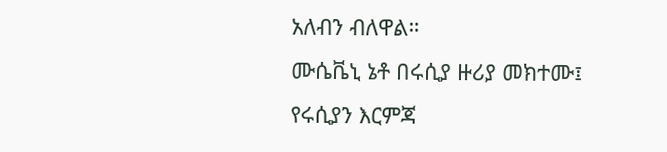አለብን ብለዋል።
ሙሴቬኒ ኔቶ በሩሲያ ዙሪያ መክተሙ፤ የሩሲያን እርምጃ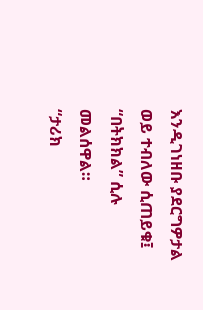እንዲገነዘቡ ያደርግዎታል ወይ ተብለው ሲጠይቁ፤ “በትክክል” ሲሉ መልሰዋል።
“ታሪክ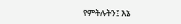የምትሉትን፤ እኔ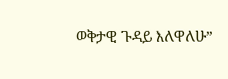ወቅታዊ ጉዳይ እለዋለሁ”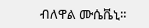ብለዋል ሙሴቬኒ።